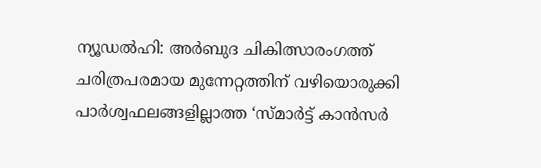ന്യൂഡൽഹി: അർബുദ ചികിത്സാരംഗത്ത് ചരിത്രപരമായ മുന്നേറ്റത്തിന് വഴിയൊരുക്കി പാർശ്വഫലങ്ങളില്ലാത്ത ‘സ്മാർട്ട് കാൻസർ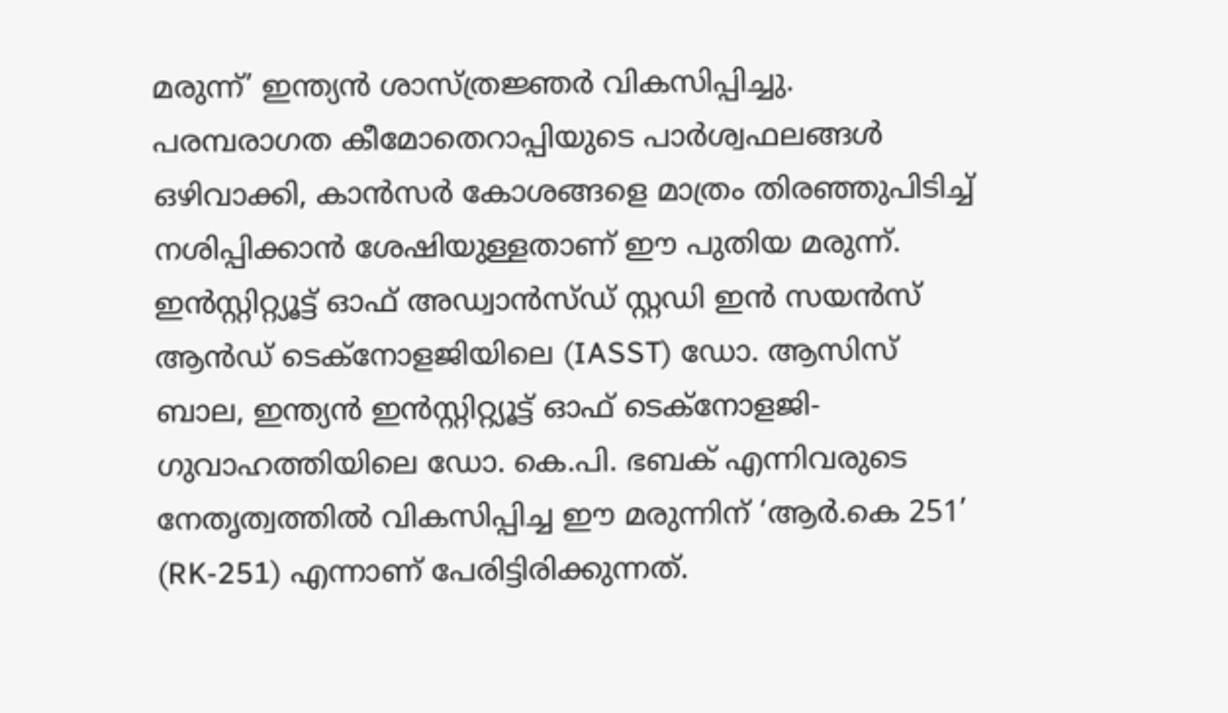മരുന്ന്’ ഇന്ത്യൻ ശാസ്ത്രജ്ഞർ വികസിപ്പിച്ചു. പരമ്പരാഗത കീമോതെറാപ്പിയുടെ പാർശ്വഫലങ്ങൾ ഒഴിവാക്കി, കാൻസർ കോശങ്ങളെ മാത്രം തിരഞ്ഞുപിടിച്ച് നശിപ്പിക്കാൻ ശേഷിയുള്ളതാണ് ഈ പുതിയ മരുന്ന്. ഇൻസ്റ്റിറ്റ്യൂട്ട് ഓഫ് അഡ്വാൻസ്ഡ് സ്റ്റഡി ഇൻ സയൻസ് ആൻഡ് ടെക്നോളജിയിലെ (IASST) ഡോ. ആസിസ് ബാല, ഇന്ത്യൻ ഇൻസ്റ്റിറ്റ്യൂട്ട് ഓഫ് ടെക്നോളജി-ഗുവാഹത്തിയിലെ ഡോ. കെ.പി. ഭബക് എന്നിവരുടെ നേതൃത്വത്തിൽ വികസിപ്പിച്ച ഈ മരുന്നിന് ‘ആർ.കെ 251’ (RK-251) എന്നാണ് പേരിട്ടിരിക്കുന്നത്.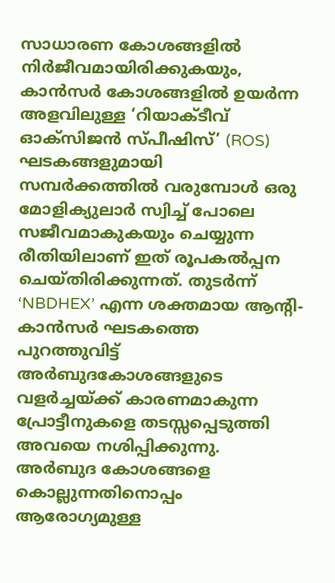സാധാരണ കോശങ്ങളിൽ നിർജീവമായിരിക്കുകയും, കാൻസർ കോശങ്ങളിൽ ഉയർന്ന അളവിലുള്ള ‘റിയാക്ടീവ് ഓക്സിജൻ സ്പീഷിസ്’ (ROS) ഘടകങ്ങളുമായി സമ്പർക്കത്തിൽ വരുമ്പോൾ ഒരു മോളിക്യുലാർ സ്വിച്ച് പോലെ സജീവമാകുകയും ചെയ്യുന്ന രീതിയിലാണ് ഇത് രൂപകൽപ്പന ചെയ്തിരിക്കുന്നത്. തുടർന്ന് ‘NBDHEX’ എന്ന ശക്തമായ ആന്റി-കാൻസർ ഘടകത്തെ പുറത്തുവിട്ട് അർബുദകോശങ്ങളുടെ വളർച്ചയ്ക്ക് കാരണമാകുന്ന പ്രോട്ടീനുകളെ തടസ്സപ്പെടുത്തി അവയെ നശിപ്പിക്കുന്നു. അർബുദ കോശങ്ങളെ കൊല്ലുന്നതിനൊപ്പം ആരോഗ്യമുള്ള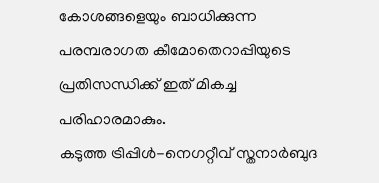കോശങ്ങളെയും ബാധിക്കുന്ന പരമ്പരാഗത കീമോതെറാപ്പിയുടെ പ്രതിസന്ധിക്ക് ഇത് മികച്ച പരിഹാരമാകും.
കടുത്ത ട്രിപ്പിൾ-നെഗറ്റീവ് സ്തനാർബുദ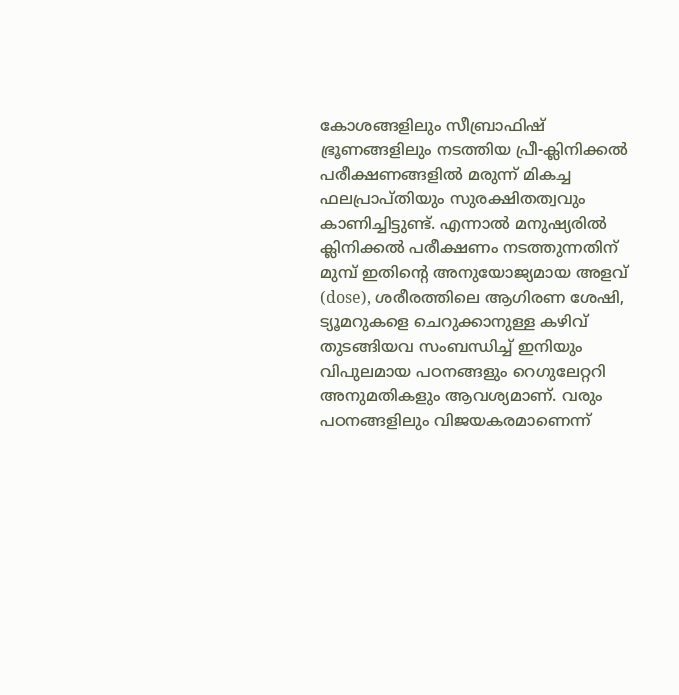കോശങ്ങളിലും സീബ്രാഫിഷ് ഭ്രൂണങ്ങളിലും നടത്തിയ പ്രീ-ക്ലിനിക്കൽ പരീക്ഷണങ്ങളിൽ മരുന്ന് മികച്ച ഫലപ്രാപ്തിയും സുരക്ഷിതത്വവും കാണിച്ചിട്ടുണ്ട്. എന്നാൽ മനുഷ്യരിൽ ക്ലിനിക്കൽ പരീക്ഷണം നടത്തുന്നതിന് മുമ്പ് ഇതിന്റെ അനുയോജ്യമായ അളവ് (dose), ശരീരത്തിലെ ആഗിരണ ശേഷി, ട്യൂമറുകളെ ചെറുക്കാനുള്ള കഴിവ് തുടങ്ങിയവ സംബന്ധിച്ച് ഇനിയും വിപുലമായ പഠനങ്ങളും റെഗുലേറ്ററി അനുമതികളും ആവശ്യമാണ്. വരും പഠനങ്ങളിലും വിജയകരമാണെന്ന്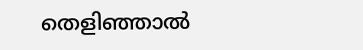തെളിഞ്ഞാൽ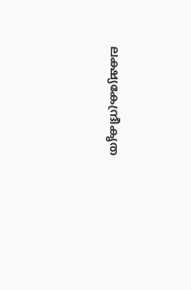ലക്ഷ്യകേന്ദ്രീകൃത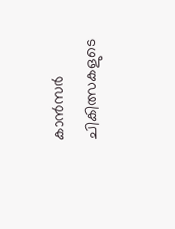കാൻസർ ചികിത്സകളുടെ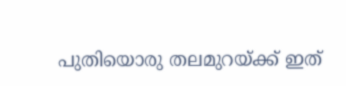പുതിയൊരു തലമുറയ്ക്ക് ഇത്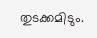തുടക്കമിടും.